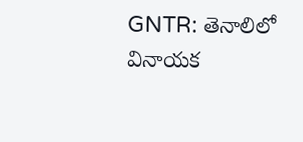GNTR: తెనాలిలో వినాయక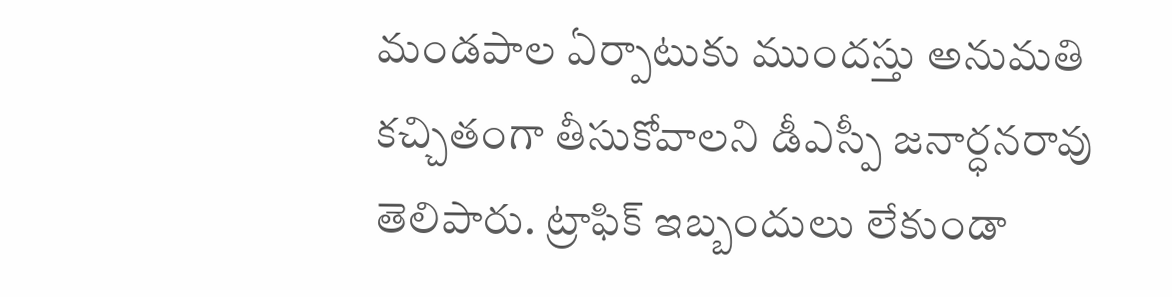మండపాల ఏర్పాటుకు ముందస్తు అనుమతి కచ్చితంగా తీసుకోవాలని డీఎస్పీ జనార్ధనరావు తెలిపారు. ట్రాఫిక్ ఇబ్బందులు లేకుండా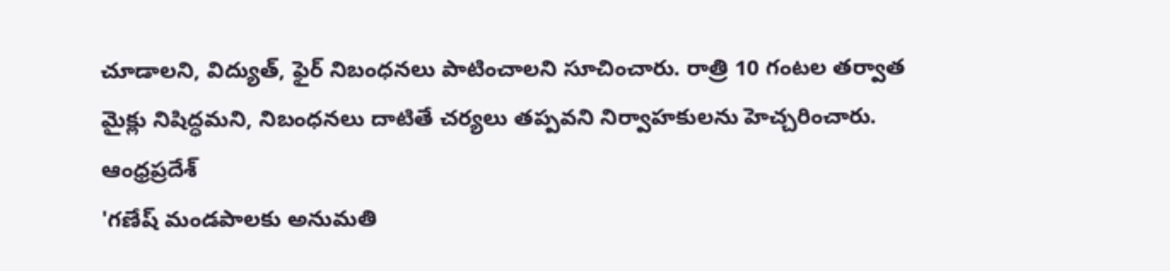చూడాలని, విద్యుత్, ఫైర్ నిబంధనలు పాటించాలని సూచించారు. రాత్రి 10 గంటల తర్వాత మైక్లు నిషిద్ధమని, నిబంధనలు దాటితే చర్యలు తప్పవని నిర్వాహకులను హెచ్చరించారు.
ఆంధ్రప్రదేశ్
'గణేష్ మండపాలకు అనుమతి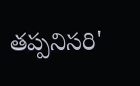తప్పనిసరి'